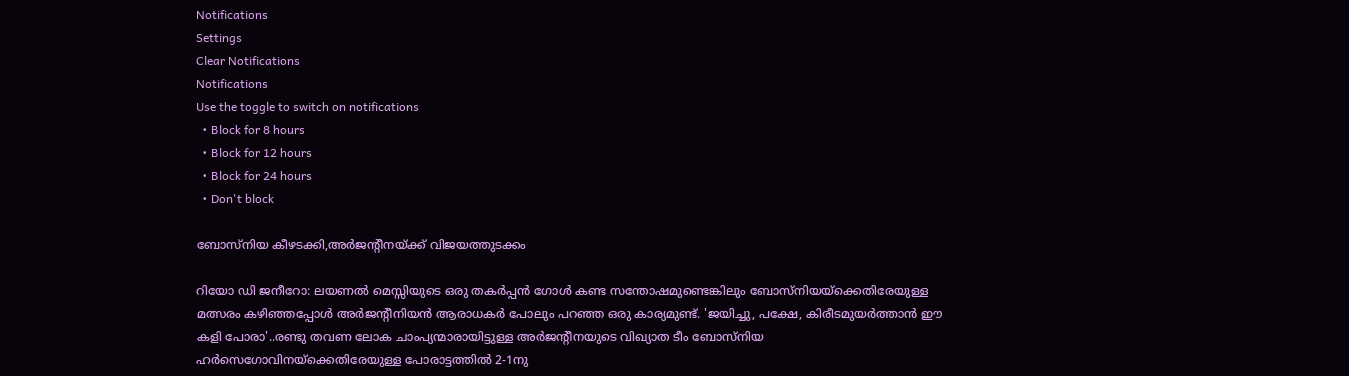Notifications
Settings
Clear Notifications
Notifications
Use the toggle to switch on notifications
  • Block for 8 hours
  • Block for 12 hours
  • Block for 24 hours
  • Don't block

ബോസ്‌നിയ കീഴടക്കി,അര്‍ജന്റീനയ്ക്ക് വിജയത്തുടക്കം

റിയോ ഡി ജനീറോ: ലയണല്‍ മെസ്സിയുടെ ഒരു തകര്‍പ്പന്‍ ഗോള്‍ കണ്ട സന്തോഷമുണ്ടെങ്കിലും ബോസ്‌നിയയ്‌ക്കെതിരേയുള്ള മത്സരം കഴിഞ്ഞപ്പോള്‍ അര്‍ജന്റീനിയന്‍ ആരാധകര്‍ പോലും പറഞ്ഞ ഒരു കാര്യമുണ്ട്. 'ജയിച്ചു, പക്ഷേ, കിരീടമുയര്‍ത്താന്‍ ഈ കളി പോരാ'..രണ്ടു തവണ ലോക ചാംപ്യന്മാരായിട്ടുള്ള അര്‍ജന്റീനയുടെ വിഖ്യാത ടീം ബോസ്‌നിയ ഹര്‍സെഗോവിനയ്‌ക്കെതിരേയുള്ള പോരാട്ടത്തില്‍ 2-1നു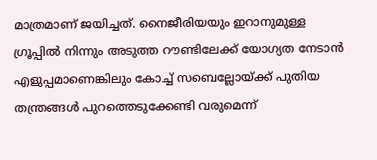മാത്രമാണ് ജയിച്ചത്. നൈജീരിയയും ഇറാനുമുള്ള ഗ്രൂപ്പില്‍ നിന്നും അടുത്ത റൗണ്ടിലേക്ക് യോഗ്യത നേടാന്‍ എളുപ്പമാണെങ്കിലും കോച്ച് സബെല്ലോയ്ക്ക് പുതിയ തന്ത്രങ്ങള്‍ പുറത്തെടുക്കേണ്ടി വരുമെന്ന്‌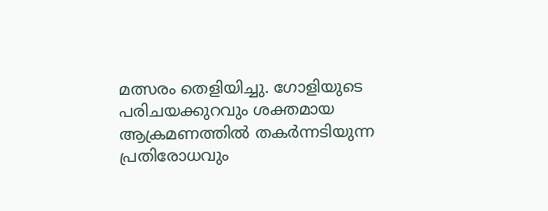മത്സരം തെളിയിച്ചു. ഗോളിയുടെ പരിചയക്കുറവും ശക്തമായ ആക്രമണത്തില്‍ തകര്‍ന്നടിയുന്ന പ്രതിരോധവും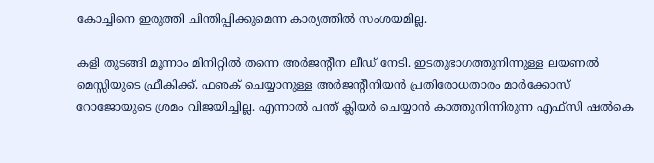കോച്ചിനെ ഇരുത്തി ചിന്തിപ്പിക്കുമെന്ന കാര്യത്തില്‍ സംശയമില്ല.

കളി തുടങ്ങി മൂന്നാം മിനിറ്റില്‍ തന്നെ അര്‍ജന്റീന ലീഡ് നേടി. ഇടതുഭാഗത്തുനിന്നുള്ള ലയണല്‍ മെസ്സിയുടെ ഫ്രീകിക്ക്. ഫഌക് ചെയ്യാനുള്ള അര്‍ജന്റീനിയന്‍ പ്രതിരോധതാരം മാര്‍ക്കോസ് റോജോയുടെ ശ്രമം വിജയിച്ചില്ല. എന്നാല്‍ പന്ത് ക്ലിയര്‍ ചെയ്യാന്‍ കാത്തുനിന്നിരുന്ന എഫ്‌സി ഷല്‍കെ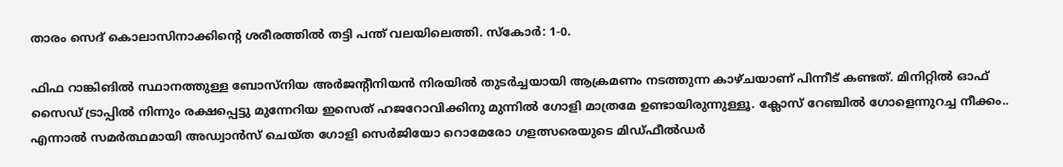താരം സെദ് കൊലാസിനാക്കിന്റെ ശരീരത്തില്‍ തട്ടി പന്ത് വലയിലെത്തി. സ്‌കോര്‍: 1-0.

ഫിഫ റാങ്കിങില്‍ സ്ഥാനത്തുള്ള ബോസ്‌നിയ അര്‍ജന്റീനിയന്‍ നിരയില്‍ തുടര്‍ച്ചയായി ആക്രമണം നടത്തുന്ന കാഴ്ചയാണ് പിന്നീട് കണ്ടത്. മിനിറ്റില്‍ ഓഫ് സൈഡ് ട്രാപ്പില്‍ നിന്നും രക്ഷപ്പെട്ടു മുന്നേറിയ ഇസെത് ഹജറോവിക്കിനു മുന്നില്‍ ഗോളി മാത്രമേ ഉണ്ടായിരുന്നുള്ളൂ. ക്ലോസ് റേഞ്ചില്‍ ഗോളെന്നുറച്ച നീക്കം.. എന്നാല്‍ സമര്‍ത്ഥമായി അഡ്വാന്‍സ് ചെയ്ത ഗോളി സെര്‍ജിയോ റൊമേരോ ഗളത്സരെയുടെ മിഡ്ഫീല്‍ഡര്‍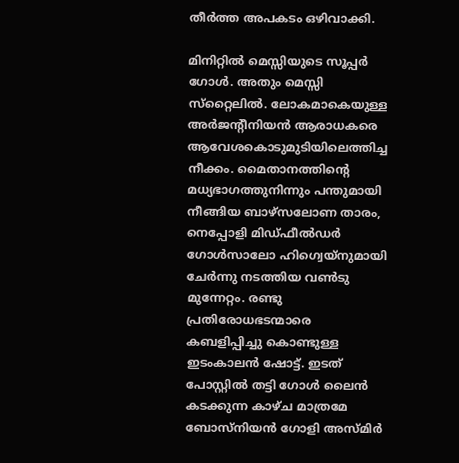തീര്‍ത്ത അപകടം ഒഴിവാക്കി.

മിനിറ്റില്‍ മെസ്സിയുടെ സൂപ്പര്‍ ഗോള്‍. അതും മെസ്സി സ്‌റ്റൈലില്‍. ലോകമാകെയുള്ള അര്‍ജന്റീനിയന്‍ ആരാധകരെ ആവേശകൊടുമുടിയിലെത്തിച്ച നീക്കം. മൈതാനത്തിന്റെ മധ്യഭാഗത്തുനിന്നും പന്തുമായി നീങ്ങിയ ബാഴ്‌സലോണ താരം, നെപ്പോളി മിഡ്ഫീല്‍ഡര്‍ ഗോള്‍സാലോ ഹിഗ്വെയ്‌നുമായി ചേര്‍ന്നു നടത്തിയ വണ്‍ടു മുന്നേറ്റം. രണ്ടു പ്രതിരോധഭടന്മാരെ കബളിപ്പിച്ചു കൊണ്ടുള്ള ഇടംകാലന്‍ ഷോട്ട്. ഇടത് പോസ്റ്റില്‍ തട്ടി ഗോള്‍ ലൈന്‍ കടക്കുന്ന കാഴ്ച മാത്രമേ ബോസ്‌നിയന്‍ ഗോളി അസ്മിര്‍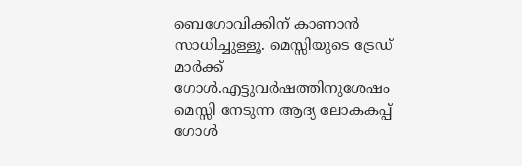ബെഗോവിക്കിന് കാണാന്‍ സാധിച്ചുള്ളൂ. മെസ്സിയുടെ ട്രേഡ് മാര്‍ക്ക് ഗോള്‍.എട്ടുവര്‍ഷത്തിനുശേഷം മെസ്സി നേടുന്ന ആദ്യ ലോകകപ്പ് ഗോള്‍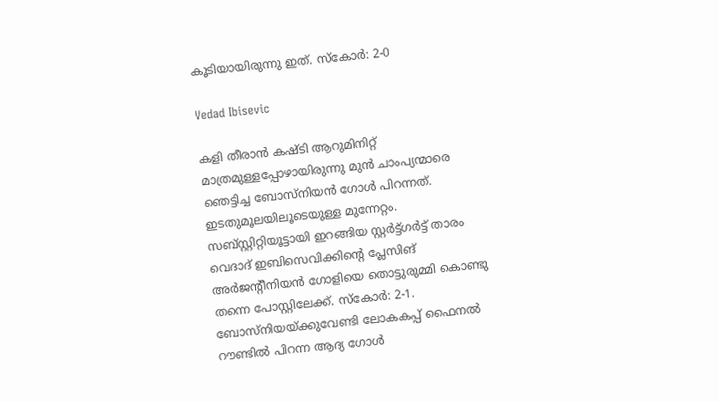കൂടിയായിരുന്നു ഇത്. സ്‌കോര്‍: 2-0

Vedad Ibisevic

കളി തീരാന്‍ കഷ്ടി ആറുമിനിറ്റ് മാത്രമുള്ളപ്പോഴായിരുന്നു മുന്‍ ചാംപ്യന്മാരെ ഞെട്ടിച്ച ബോസ്‌നിയന്‍ ഗോള്‍ പിറന്നത്. ഇടതുമൂലയിലൂടെയുള്ള മുന്നേറ്റം. സബ്‌സ്റ്റിറ്റിയൂട്ടായി ഇറങ്ങിയ സ്റ്റര്‍ട്ട്ഗര്‍ട്ട് താരം വെദാദ് ഇബിസെവിക്കിന്റെ പ്ലേസിങ് അര്‍ജന്റീനിയന്‍ ഗോളിയെ തൊട്ടുരുമ്മി കൊണ്ടു തന്നെ പോസ്റ്റിലേക്ക്. സ്‌കോര്‍: 2-1. ബോസ്‌നിയയ്ക്കുവേണ്ടി ലോകകപ്പ് ഫൈനല്‍ റൗണ്ടില്‍ പിറന്ന ആദ്യ ഗോള്‍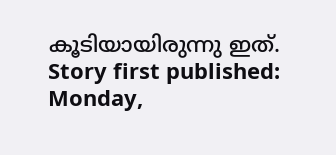കൂടിയായിരുന്നു ഇത്.
Story first published: Monday,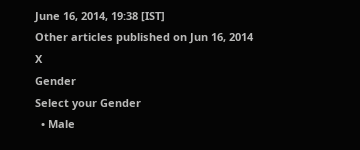June 16, 2014, 19:38 [IST]
Other articles published on Jun 16, 2014
X
Gender
Select your Gender
  • Male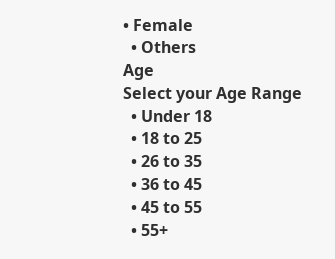• Female
  • Others
Age
Select your Age Range
  • Under 18
  • 18 to 25
  • 26 to 35
  • 36 to 45
  • 45 to 55
  • 55+